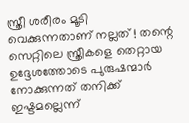സ്ത്രീ ശരീരം മൂടി വെക്കുന്നതാണ് നല്ലത് ! തന്റെ സെറ്റിലെ സ്ത്രീകളെ തെറ്റായ ഉദ്ദേശത്തോടെ പുരുഷന്മാര്‍ നോക്കുന്നത് തനിക്ക് ഇഷ്ടമല്ലെന്ന്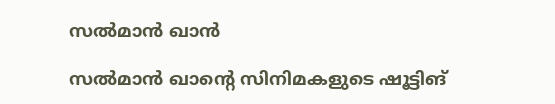സല്‍മാന്‍ ഖാന്‍

സല്‍മാന്‍ ഖാന്റെ സിനിമകളുടെ ഷൂട്ടിങ്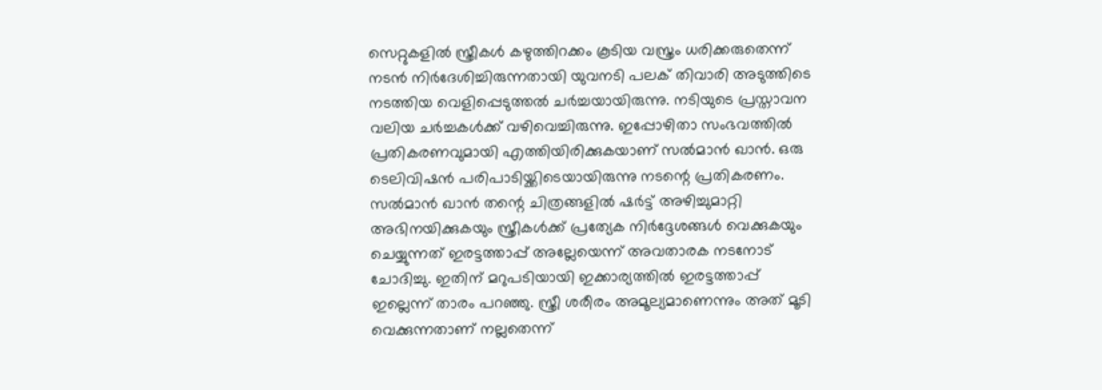സെറ്റുകളില്‍ സ്ത്രീകള്‍ കഴുത്തിറക്കം കൂടിയ വസ്ത്രം ധരിക്കരുതെന്ന് നടന്‍ നിര്‍ദേശിച്ചിരുന്നതായി യുവനടി പലക് തിവാരി അടുത്തിടെ നടത്തിയ വെളിപ്പെടുത്തല്‍ ചര്‍ച്ചയായിരുന്നു. നടിയുടെ പ്രസ്താവന വലിയ ചര്‍ച്ചകള്‍ക്ക് വഴിവെച്ചിരുന്നു. ഇപ്പോഴിതാ സംഭവത്തില്‍ പ്രതികരണവുമായി എത്തിയിരിക്കുകയാണ് സല്‍മാന്‍ ഖാന്‍. ഒരു ടെലിവിഷന്‍ പരിപാടിയ്ക്കിടെയായിരുന്നു നടന്റെ പ്രതികരണം. സല്‍മാന്‍ ഖാന്‍ തന്റെ ചിത്രങ്ങളില്‍ ഷര്‍ട്ട് അഴിച്ചുമാറ്റി അഭിനയിക്കുകയും സ്ത്രീകള്‍ക്ക് പ്രത്യേക നിര്‍ദ്ദേശങ്ങള്‍ വെക്കുകയും ചെയ്യുന്നത് ഇരട്ടത്താപ്പ് അല്ലേയെന്ന് അവതാരക നടനോട് ചോദിച്ചു. ഇതിന് മറുപടിയായി ഇക്കാര്യത്തില്‍ ഇരട്ടത്താപ്പ് ഇല്ലെന്ന് താരം പറഞ്ഞു. സ്ത്രീ ശരീരം അമൂല്യമാണെന്നും അത് മൂടി വെക്കുന്നതാണ് നല്ലതെന്ന്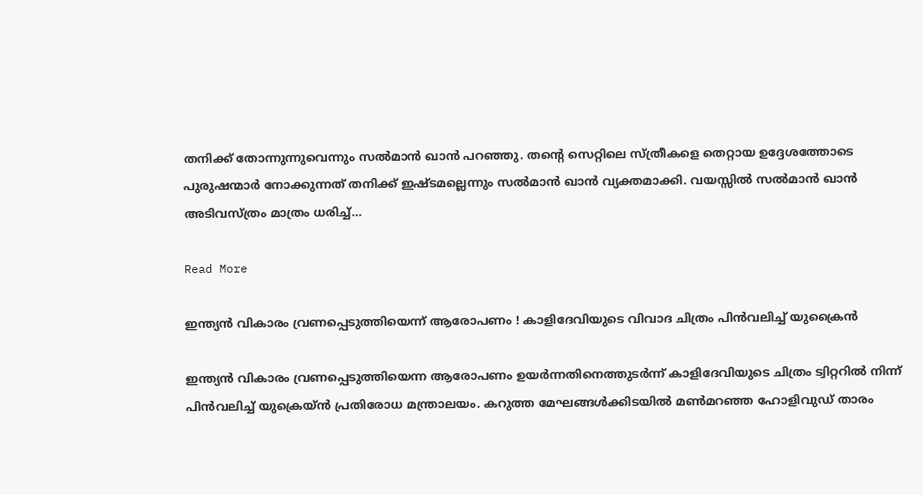തനിക്ക് തോന്നുന്നുവെന്നും സല്‍മാന്‍ ഖാന്‍ പറഞ്ഞു. തന്റെ സെറ്റിലെ സ്ത്രീകളെ തെറ്റായ ഉദ്ദേശത്തോടെ പുരുഷന്മാര്‍ നോക്കുന്നത് തനിക്ക് ഇഷ്ടമല്ലെന്നും സല്‍മാന്‍ ഖാന്‍ വ്യക്തമാക്കി. വയസ്സില്‍ സല്‍മാന്‍ ഖാന്‍ അടിവസ്ത്രം മാത്രം ധരിച്ച്…

Read More

ഇന്ത്യന്‍ വികാരം വ്രണപ്പെടുത്തിയെന്ന് ആരോപണം ! കാളിദേവിയുടെ വിവാദ ചിത്രം പിന്‍വലിച്ച് യുക്രൈന്‍

ഇന്ത്യന്‍ വികാരം വ്രണപ്പെടുത്തിയെന്ന ആരോപണം ഉയര്‍ന്നതിനെത്തുടര്‍ന്ന് കാളിദേവിയുടെ ചിത്രം ട്വിറ്ററില്‍ നിന്ന് പിന്‍വലിച്ച് യുക്രെയ്ന്‍ പ്രതിരോധ മന്ത്രാലയം. കറുത്ത മേഘങ്ങള്‍ക്കിടയില്‍ മണ്‍മറഞ്ഞ ഹോളിവുഡ് താരം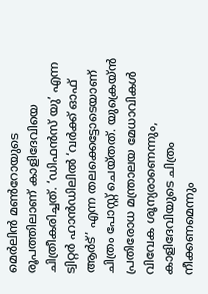മെര്‍ലിന്‍ മണ്‍റോയുടെ രൂപത്തിലാണ് കാളിദേവിയെ ചിത്രീകരിച്ചത്. ‘ഡിഫന്‍സ് യു’ എന്ന ട്വിറ്റര്‍ ഹാന്‍ഡിലില്‍ ‘വര്‍ക്ക് ഓഫ് ആര്‍ട്’ എന്ന തലക്കെട്ടോടെയാണ് ചിത്രം പോസ്റ്റ് ചെയ്തത്. യുക്രെയ്ന്‍ പ്രതിരോധ മന്ത്രാലയ മേധാവികള്‍ വിവേക ശൂന്യരാണെന്നും, കാളിദേവിയുടെ ചിത്രം നീക്കണമെന്നും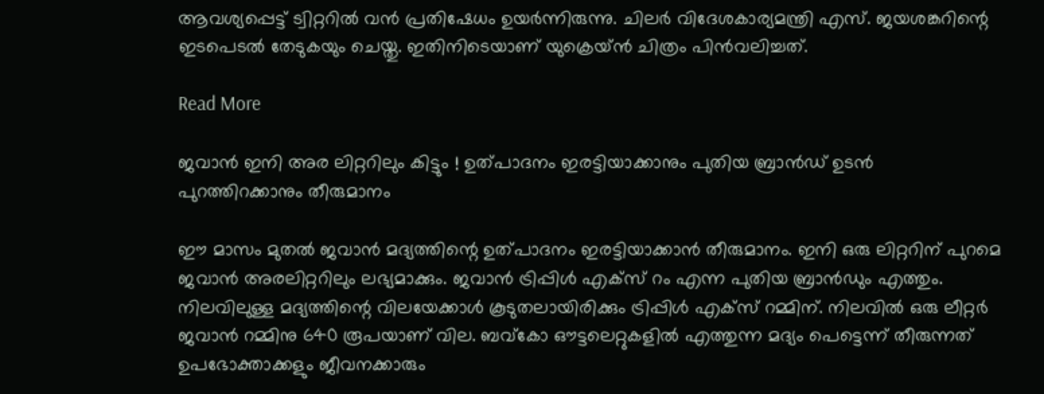ആവശ്യപ്പെട്ട് ട്വിറ്ററില്‍ വന്‍ പ്രതിഷേധം ഉയര്‍ന്നിരുന്നു. ചിലര്‍ വിദേശകാര്യമന്ത്രി എസ്. ജയശങ്കറിന്റെ ഇടപെടല്‍ തേടുകയും ചെയ്തു. ഇതിനിടെയാണ് യുക്രെയ്ന്‍ ചിത്രം പിന്‍വലിച്ചത്.

Read More

ജവാന്‍ ഇനി അര ലിറ്ററിലും കിട്ടും ! ഉത്പാദനം ഇരട്ടിയാക്കാനും പുതിയ ബ്രാന്‍ഡ് ഉടന്‍ പുറത്തിറക്കാനും തീരുമാനം

ഈ മാസം മുതല്‍ ജവാന്‍ മദ്യത്തിന്റെ ഉത്പാദനം ഇരട്ടിയാക്കാന്‍ തീരുമാനം. ഇനി ഒരു ലിറ്ററിന് പുറമെ ജവാന്‍ അരലിറ്ററിലും ലഭ്യമാക്കും. ജവാന്‍ ട്രിപ്പിള്‍ എക്‌സ് റം എന്ന പുതിയ ബ്രാന്‍ഡും എത്തും. നിലവിലുള്ള മദ്യത്തിന്റെ വിലയേക്കാള്‍ കൂടുതലായിരിക്കും ട്രിപ്പിള്‍ എക്‌സ് റമ്മിന്. നിലവില്‍ ഒരു ലീറ്റര്‍ ജവാന്‍ റമ്മിനു 640 രൂപയാണ് വില. ബവ്‌കോ ഔട്ടലെറ്റുകളില്‍ എത്തുന്ന മദ്യം പെട്ടെന്ന് തീരുന്നത് ഉപഭോക്താക്കളും ജീവനക്കാരും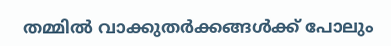തമ്മില്‍ വാക്കുതര്‍ക്കങ്ങള്‍ക്ക് പോലും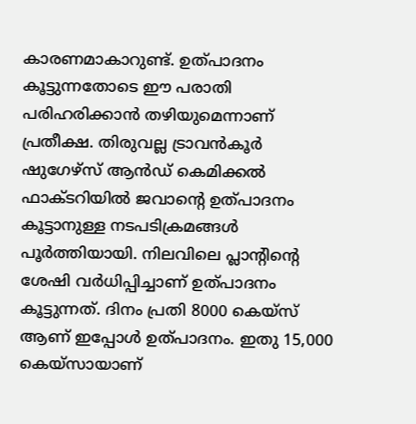കാരണമാകാറുണ്ട്. ഉത്പാദനം കൂട്ടുന്നതോടെ ഈ പരാതി പരിഹരിക്കാന്‍ തഴിയുമെന്നാണ് പ്രതീക്ഷ. തിരുവല്ല ട്രാവന്‍കൂര്‍ ഷുഗേഴ്‌സ് ആന്‍ഡ് കെമിക്കല്‍ ഫാക്ടറിയില്‍ ജവാന്റെ ഉത്പാദനം കൂട്ടാനുള്ള നടപടിക്രമങ്ങള്‍ പൂര്‍ത്തിയായി. നിലവിലെ പ്ലാന്റിന്റെ ശേഷി വര്‍ധിപ്പിച്ചാണ് ഉത്പാദനം കൂട്ടുന്നത്. ദിനം പ്രതി 8000 കെയ്‌സ് ആണ് ഇപ്പോള്‍ ഉത്പാദനം. ഇതു 15,000 കെയ്‌സായാണ്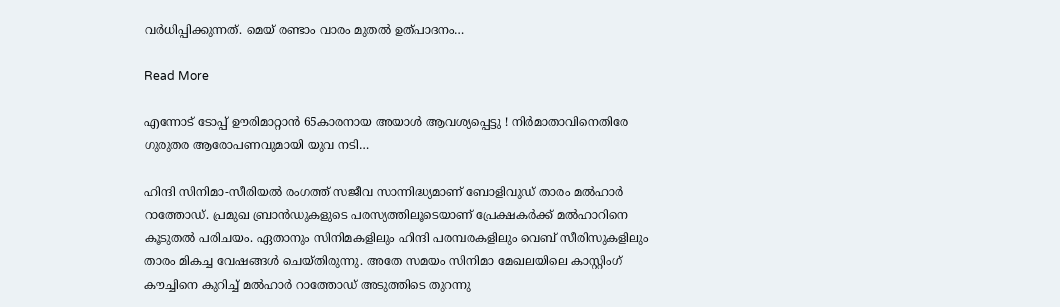വര്‍ധിപ്പിക്കുന്നത്. മെയ് രണ്ടാം വാരം മുതല്‍ ഉത്പാദനം…

Read More

എന്നോട് ടോപ്പ് ഊരിമാറ്റാന്‍ 65കാരനായ അയാള്‍ ആവശ്യപ്പെട്ടു ! നിര്‍മാതാവിനെതിരേ ഗുരുതര ആരോപണവുമായി യുവ നടി…

ഹിന്ദി സിനിമാ-സീരിയല്‍ രംഗത്ത് സജീവ സാന്നിദ്ധ്യമാണ് ബോളിവുഡ് താരം മല്‍ഹാര്‍ റാത്തോഡ്. പ്രമുഖ ബ്രാന്‍ഡുകളുടെ പരസ്യത്തിലൂടെയാണ് പ്രേക്ഷകര്‍ക്ക് മല്‍ഹാറിനെ കൂടുതല്‍ പരിചയം. ഏതാനും സിനിമകളിലും ഹിന്ദി പരമ്പരകളിലും വെബ് സീരിസുകളിലും താരം മികച്ച വേഷങ്ങള്‍ ചെയ്തിരുന്നു. അതേ സമയം സിനിമാ മേഖലയിലെ കാസ്റ്റിംഗ് കൗച്ചിനെ കുറിച്ച് മല്‍ഹാര്‍ റാത്തോഡ് അടുത്തിടെ തുറന്നു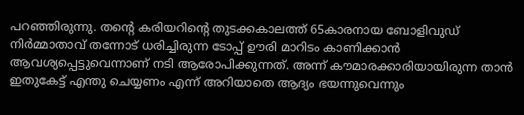പറഞ്ഞിരുന്നു. തന്റെ കരിയറിന്റെ തുടക്കകാലത്ത് 65കാരനായ ബോളിവുഡ് നിര്‍മ്മാതാവ് തന്നോട് ധരിച്ചിരുന്ന ടോപ്പ് ഊരി മാറിടം കാണിക്കാന്‍ ആവശ്യപ്പെട്ടുവെന്നാണ് നടി ആരോപിക്കുന്നത്. അന്ന് കൗമാരക്കാരിയായിരുന്ന താന്‍ ഇതുകേട്ട് എന്തു ചെയ്യണം എന്ന് അറിയാതെ ആദ്യം ഭയന്നുവെന്നും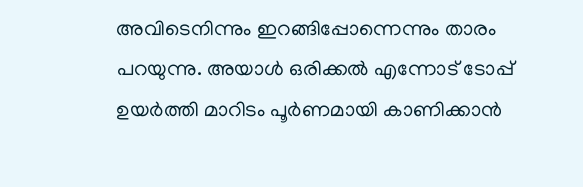അവിടെനിന്നും ഇറങ്ങിപ്പോന്നെന്നും താരം പറയുന്നു. അയാള്‍ ഒരിക്കല്‍ എന്നോട് ടോപ്പ് ഉയര്‍ത്തി മാറിടം പൂര്‍ണമായി കാണിക്കാന്‍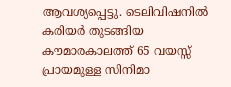ആവശ്യപ്പെട്ടു. ടെലിവിഷനില്‍ കരിയര്‍ തുടങ്ങിയ കൗമാരകാലത്ത് 65 വയസ്സ് പ്രായമുള്ള സിനിമാ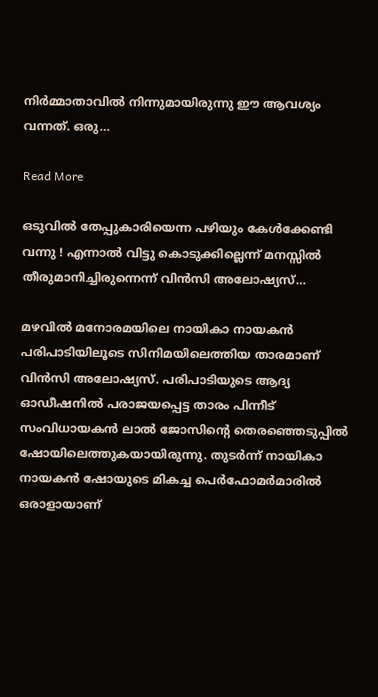നിര്‍മ്മാതാവില്‍ നിന്നുമായിരുന്നു ഈ ആവശ്യം വന്നത്. ഒരു…

Read More

ഒടുവില്‍ തേപ്പുകാരിയെന്ന പഴിയും കേള്‍ക്കേണ്ടി വന്നു ! എന്നാല്‍ വിട്ടു കൊടുക്കില്ലെന്ന് മനസ്സില്‍ തീരുമാനിച്ചിരുന്നെന്ന് വിന്‍സി അലോഷ്യസ്…

മഴവില്‍ മനോരമയിലെ നായികാ നായകന്‍ പരിപാടിയിലൂടെ സിനിമയിലെത്തിയ താരമാണ് വിന്‍സി അലോഷ്യസ്. പരിപാടിയുടെ ആദ്യ ഓഡീഷനില്‍ പരാജയപ്പെട്ട താരം പിന്നീട് സംവിധായകന്‍ ലാല്‍ ജോസിന്റെ തെരഞ്ഞെടുപ്പില്‍ ഷോയിലെത്തുകയായിരുന്നു. തുടര്‍ന്ന് നായികാ നായകന്‍ ഷോയുടെ മികച്ച പെര്‍ഫോമര്‍മാരില്‍ ഒരാളായാണ്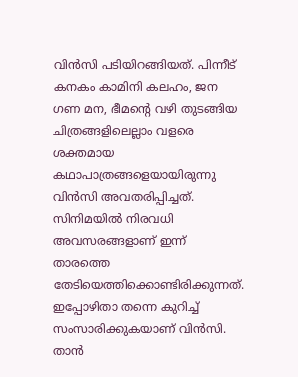വിന്‍സി പടിയിറങ്ങിയത്. പിന്നീട് കനകം കാമിനി കലഹം, ജന ഗണ മന, ഭീമന്റെ വഴി തുടങ്ങിയ ചിത്രങ്ങളിലെല്ലാം വളരെ ശക്തമായ കഥാപാത്രങ്ങളെയായിരുന്നു വിന്‍സി അവതരിപ്പിച്ചത്. സിനിമയില്‍ നിരവധി അവസരങ്ങളാണ് ഇന്ന് താരത്തെ തേടിയെത്തിക്കൊണ്ടിരിക്കുന്നത്. ഇപ്പോഴിതാ തന്നെ കുറിച്ച് സംസാരിക്കുകയാണ് വിന്‍സി. താന്‍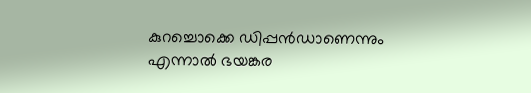കുറച്ചൊക്കെ ഡിപ്പന്‍ഡാണെന്നും എന്നാല്‍ ഭയങ്കര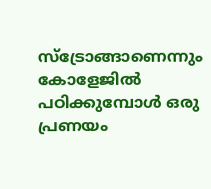സ്ട്രോങ്ങാണെന്നും കോളേജില്‍ പഠിക്കുമ്പോള്‍ ഒരു പ്രണയം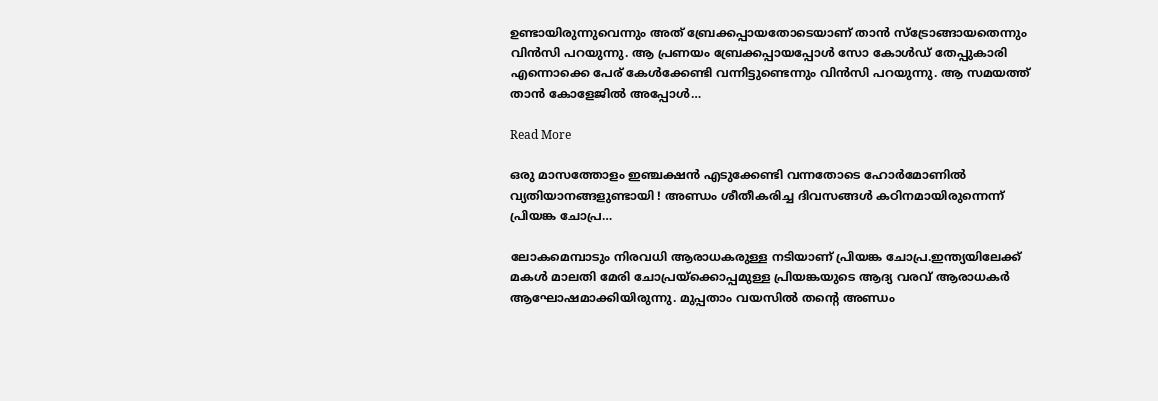ഉണ്ടായിരുന്നുവെന്നും അത് ബ്രേക്കപ്പായതോടെയാണ് താന്‍ സ്ട്രോങ്ങായതെന്നും വിന്‍സി പറയുന്നു. ആ പ്രണയം ബ്രേക്കപ്പായപ്പോള്‍ സോ കോള്‍ഡ് തേപ്പുകാരി എന്നൊക്കെ പേര് കേള്‍ക്കേണ്ടി വന്നിട്ടുണ്ടെന്നും വിന്‍സി പറയുന്നു. ആ സമയത്ത് താന്‍ കോളേജില്‍ അപ്പോള്‍…

Read More

ഒരു മാസത്തോളം ഇഞ്ചക്ഷന്‍ എടുക്കേണ്ടി വന്നതോടെ ഹോര്‍മോണില്‍ വ്യതിയാനങ്ങളുണ്ടായി ! അണ്ഡം ശീതീകരിച്ച ദിവസങ്ങള്‍ കഠിനമായിരുന്നെന്ന് പ്രിയങ്ക ചോപ്ര…

ലോകമെമ്പാടും നിരവധി ആരാധകരുള്ള നടിയാണ് പ്രിയങ്ക ചോപ്ര.ഇന്ത്യയിലേക്ക് മകള്‍ മാലതി മേരി ചോപ്രയ്‌ക്കൊപ്പമുള്ള പ്രിയങ്കയുടെ ആദ്യ വരവ് ആരാധകര്‍ ആഘോഷമാക്കിയിരുന്നു. മുപ്പതാം വയസില്‍ തന്റെ അണ്ഡം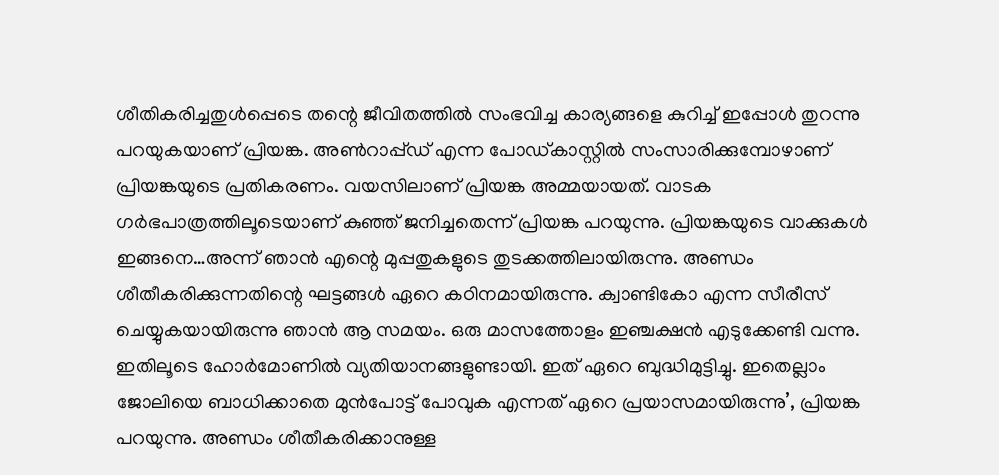ശീതികരിച്ചതുള്‍പ്പെടെ തന്റെ ജീവിതത്തില്‍ സംഭവിച്ച കാര്യങ്ങളെ കുറിച്ച് ഇപ്പോള്‍ തുറന്നു പറയുകയാണ് പ്രിയങ്ക. അണ്‍റാപ്പ്ഡ് എന്ന പോഡ്കാസ്റ്റില്‍ സംസാരിക്കുമ്പോഴാണ് പ്രിയങ്കയുടെ പ്രതികരണം. വയസിലാണ് പ്രിയങ്ക അമ്മയായത്. വാടക ഗര്‍ഭപാത്രത്തിലൂടെയാണ് കുഞ്ഞ് ജനിച്ചതെന്ന് പ്രിയങ്ക പറയുന്നു. പ്രിയങ്കയുടെ വാക്കുകള്‍ ഇങ്ങനെ…അന്ന് ഞാന്‍ എന്റെ മുപ്പതുകളുടെ തുടക്കത്തിലായിരുന്നു. അണ്ഡം ശീതീകരിക്കുന്നതിന്റെ ഘട്ടങ്ങള്‍ ഏറെ കഠിനമായിരുന്നു. ക്വാണ്ടികോ എന്ന സീരീസ് ചെയ്യുകയായിരുന്നു ഞാന്‍ ആ സമയം. ഒരു മാസത്തോളം ഇഞ്ചക്ഷന്‍ എടുക്കേണ്ടി വന്നു. ഇതിലൂടെ ഹോര്‍മോണില്‍ വ്യതിയാനങ്ങളുണ്ടായി. ഇത് ഏറെ ബുദ്ധിമുട്ടിച്ചു. ഇതെല്ലാം ജോലിയെ ബാധിക്കാതെ മുന്‍പോട്ട് പോവുക എന്നത് ഏറെ പ്രയാസമായിരുന്നു’, പ്രിയങ്ക പറയുന്നു. അണ്ഡം ശീതീകരിക്കാനുള്ള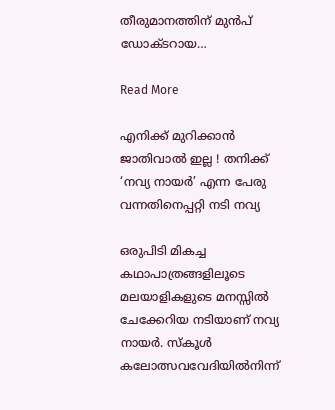തീരുമാനത്തിന് മുന്‍പ് ഡോക്ടറായ…

Read More

എനിക്ക് മുറിക്കാന്‍ ജാതിവാല്‍ ഇല്ല ! തനിക്ക് ‘നവ്യ നായര്‍’ എന്ന പേരു വന്നതിനെപ്പറ്റി നടി നവ്യ

ഒരുപിടി മികച്ച കഥാപാത്രങ്ങളിലൂടെ മലയാളികളുടെ മനസ്സില്‍ ചേക്കേറിയ നടിയാണ് നവ്യ നായര്‍. സ്‌കൂള്‍ കലോത്സവവേദിയില്‍നിന്ന്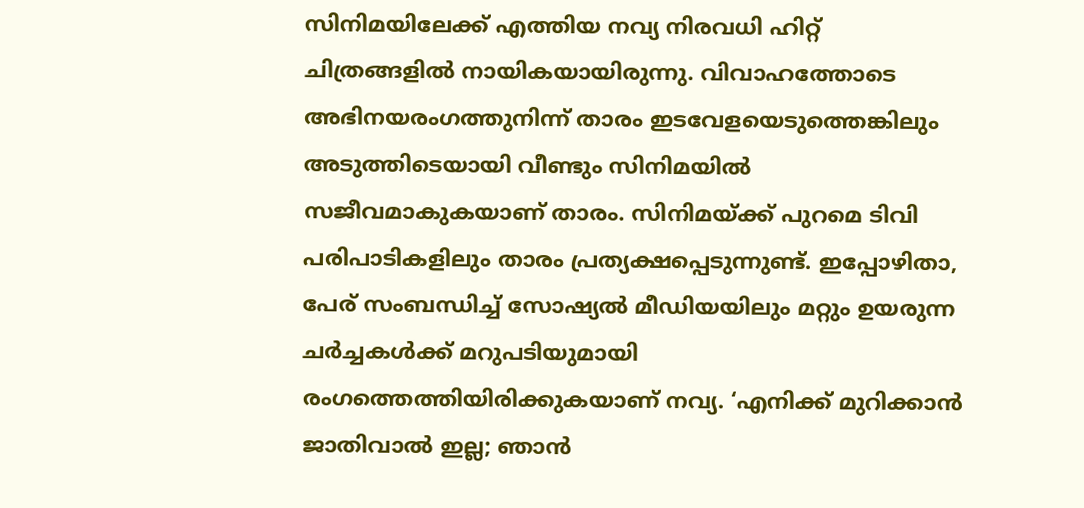സിനിമയിലേക്ക് എത്തിയ നവ്യ നിരവധി ഹിറ്റ് ചിത്രങ്ങളില്‍ നായികയായിരുന്നു. വിവാഹത്തോടെ അഭിനയരംഗത്തുനിന്ന് താരം ഇടവേളയെടുത്തെങ്കിലും അടുത്തിടെയായി വീണ്ടും സിനിമയില്‍ സജീവമാകുകയാണ് താരം. സിനിമയ്ക്ക് പുറമെ ടിവി പരിപാടികളിലും താരം പ്രത്യക്ഷപ്പെടുന്നുണ്ട്. ഇപ്പോഴിതാ, പേര് സംബന്ധിച്ച് സോഷ്യല്‍ മീഡിയയിലും മറ്റും ഉയരുന്ന ചര്‍ച്ചകള്‍ക്ക് മറുപടിയുമായി രംഗത്തെത്തിയിരിക്കുകയാണ് നവ്യ. ‘എനിക്ക് മുറിക്കാന്‍ ജാതിവാല്‍ ഇല്ല; ഞാന്‍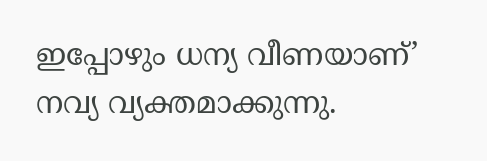ഇപ്പോഴും ധന്യ വീണയാണ്’ നവ്യ വ്യക്തമാക്കുന്നു.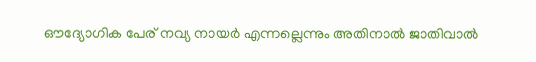ഔദ്യോഗിക പേര് നവ്യ നായര്‍ എന്നല്ലെന്നും അതിനാല്‍ ജാതിവാല്‍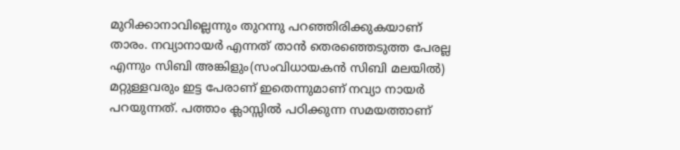മുറിക്കാനാവില്ലെന്നും തുറന്നു പറഞ്ഞിരിക്കുകയാണ് താരം. നവ്യാനായര്‍ എന്നത് താന്‍ തെരഞ്ഞെടുത്ത പേരല്ല എന്നും സിബി അങ്കിളും(സംവിധായകന്‍ സിബി മലയില്‍) മറ്റുള്ളവരും ഇട്ട പേരാണ് ഇതെന്നുമാണ് നവ്യാ നായര്‍ പറയുന്നത്. പത്താം ക്ലാസ്സില്‍ പഠിക്കുന്ന സമയത്താണ്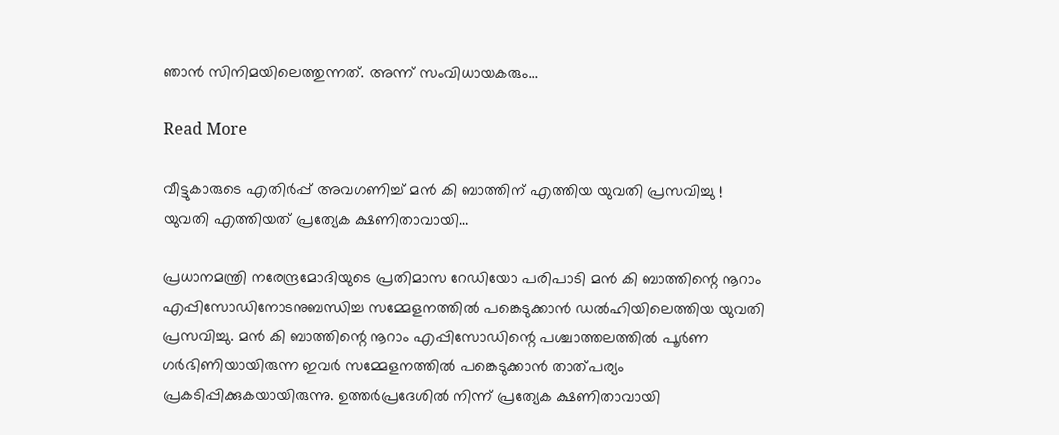ഞാന്‍ സിനിമയിലെത്തുന്നത്. അന്ന് സംവിധായകരും…

Read More

വീട്ടുകാരുടെ എതിര്‍പ്പ് അവഗണിച്ച് മന്‍ കി ബാത്തിന് എത്തിയ യുവതി പ്രസവിച്ചു ! യുവതി എത്തിയത് പ്രത്യേക ക്ഷണിതാവായി…

പ്രധാനമന്ത്രി നരേന്ദ്രമോദിയുടെ പ്രതിമാസ റേഡിയോ പരിപാടി മന്‍ കി ബാത്തിന്റെ നൂറാം എപ്പിസോഡിനോടനുബന്ധിച്ച സമ്മേളനത്തില്‍ പങ്കെടുക്കാന്‍ ഡല്‍ഹിയിലെത്തിയ യുവതി പ്രസവിച്ചു. മന്‍ കി ബാത്തിന്റെ നൂറാം എപ്പിസോഡിന്റെ പശ്ചാത്തലത്തില്‍ പൂര്‍ണ ഗര്‍ഭിണിയായിരുന്ന ഇവര്‍ സമ്മേളനത്തില്‍ പങ്കെടുക്കാന്‍ താത്പര്യം പ്രകടിപ്പിക്കുകയായിരുന്നു. ഉത്തര്‍പ്രദേശില്‍ നിന്ന് പ്രത്യേക ക്ഷണിതാവായി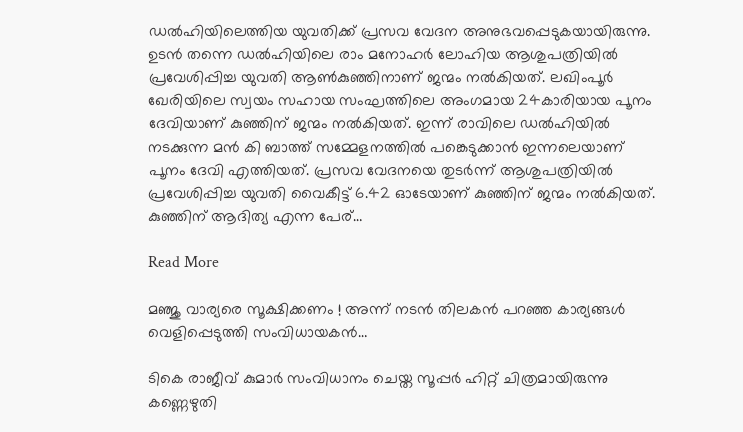ഡല്‍ഹിയിലെത്തിയ യുവതിക്ക് പ്രസവ വേദന അനുഭവപ്പെടുകയായിരുന്നു. ഉടന്‍ തന്നെ ഡല്‍ഹിയിലെ രാം മനോഹര്‍ ലോഹിയ ആശുപത്രിയില്‍ പ്രവേശിപ്പിച്ച യുവതി ആണ്‍കുഞ്ഞിനാണ് ജന്മം നല്‍കിയത്. ലഖിംപൂര്‍ ഖേരിയിലെ സ്വയം സഹായ സംഘത്തിലെ അംഗമായ 24കാരിയായ പൂനം ദേവിയാണ് കുഞ്ഞിന് ജന്മം നല്‍കിയത്. ഇന്ന് രാവിലെ ഡല്‍ഹിയില്‍ നടക്കുന്ന മന്‍ കി ബാത്ത് സമ്മേളനത്തില്‍ പങ്കെടുക്കാന്‍ ഇന്നലെയാണ് പൂനം ദേവി എത്തിയത്. പ്രസവ വേദനയെ തുടര്‍ന്ന് ആശുപത്രിയില്‍ പ്രവേശിപ്പിച്ച യുവതി വൈകീട്ട് 6.42 ഓടേയാണ് കുഞ്ഞിന് ജന്മം നല്‍കിയത്. കുഞ്ഞിന് ആദിത്യ എന്ന പേര്…

Read More

മഞ്ജു വാര്യരെ സൂക്ഷിക്കണം ! അന്ന് നടന്‍ തിലകന്‍ പറഞ്ഞ കാര്യങ്ങള്‍ വെളിപ്പെടുത്തി സംവിധായകന്‍…

ടികെ രാജീവ് കുമാര്‍ സംവിധാനം ചെയ്ത സൂപ്പര്‍ ഹിറ്റ് ചിത്രമായിരുന്നു കണ്ണെഴുതി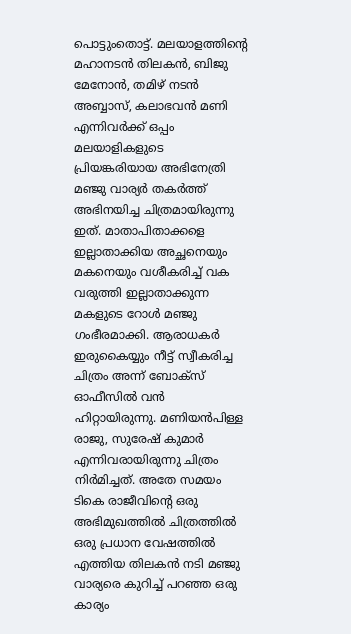പൊട്ടുംതൊട്ട്. മലയാളത്തിന്റെ മഹാനടന്‍ തിലകന്‍, ബിജു മേനോന്‍, തമിഴ് നടന്‍ അബ്ബാസ്, കലാഭവന്‍ മണി എന്നിവര്‍ക്ക് ഒപ്പം മലയാളികളുടെ പ്രിയങ്കരിയായ അഭിനേത്രി മഞ്ജു വാര്യര്‍ തകര്‍ത്ത് അഭിനയിച്ച ചിത്രമായിരുന്നു ഇത്. മാതാപിതാക്കളെ ഇല്ലാതാക്കിയ അച്ഛനെയും മകനെയും വശീകരിച്ച് വക വരുത്തി ഇല്ലാതാക്കുന്ന മകളുടെ റോള്‍ മഞ്ജു ഗംഭീരമാക്കി. ആരാധകര്‍ ഇരുകൈയ്യും നീട്ട് സ്വീകരിച്ച ചിത്രം അന്ന് ബോക്സ് ഓഫീസില്‍ വന്‍ ഹിറ്റായിരുന്നു. മണിയന്‍പിള്ള രാജു, സുരേഷ് കുമാര്‍ എന്നിവരായിരുന്നു ചിത്രം നിര്‍മിച്ചത്. അതേ സമയം ടികെ രാജീവിന്റെ ഒരു അഭിമുഖത്തില്‍ ചിത്രത്തില്‍ ഒരു പ്രധാന വേഷത്തില്‍ എത്തിയ തിലകന്‍ നടി മഞ്ജു വാര്യരെ കുറിച്ച് പറഞ്ഞ ഒരു കാര്യം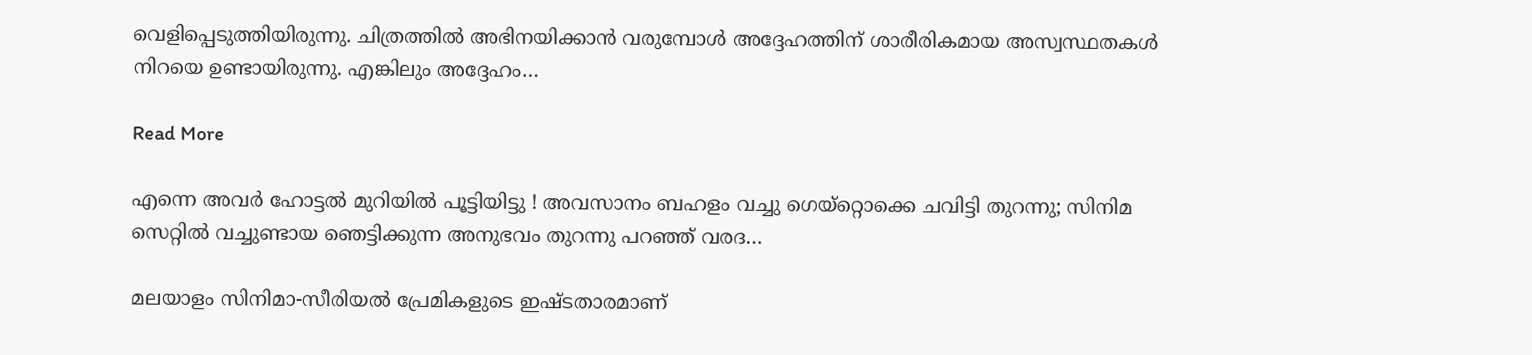വെളിപ്പെടുത്തിയിരുന്നു. ചിത്രത്തില്‍ അഭിനയിക്കാന്‍ വരുമ്പോള്‍ അദ്ദേഹത്തിന് ശാരീരികമായ അസ്വസ്ഥതകള്‍ നിറയെ ഉണ്ടായിരുന്നു. എങ്കിലും അദ്ദേഹം…

Read More

എന്നെ അവര്‍ ഹോട്ടല്‍ മുറിയില്‍ പൂട്ടിയിട്ടു ! അവസാനം ബഹളം വച്ചു ഗെയ്‌റ്റൊക്കെ ചവിട്ടി തുറന്നു; സിനിമ സെറ്റില്‍ വച്ചുണ്ടായ ഞെട്ടിക്കുന്ന അനുഭവം തുറന്നു പറഞ്ഞ് വരദ…

മലയാളം സിനിമാ-സീരിയല്‍ പ്രേമികളുടെ ഇഷ്ടതാരമാണ്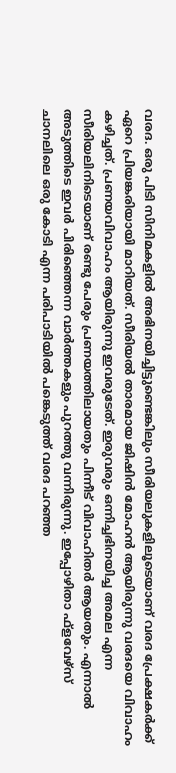വരദ. ഒരു പിടി സിനിമകളില്‍ അഭിനയിച്ചിട്ടുണ്ടെങ്കിലും സീരിയലുകളിലൂടെയാണ് വരദ പ്രേക്ഷകര്‍ക്ക് ഏറെ പ്രിയങ്കരിയായി മാറിയത്. സീരിയല്‍ താരമായ ജിഷിന്‍ മോഹന്‍ ആയിരുന്നു വരദയെ വിവാഹം കഴിച്ചത്. പ്രണയവിവാഹം ആയിരുന്നു ഇവരുടേത്. ഇരുവരും ഒന്നിച്ചഭിനയിച്ച അമല എന്ന സീരിയലിനിടെയാണ് രണ്ടു പേരും പ്രണയത്തിലായതും പിന്നീട് വിവാഹിതര്‍ ആയതും. എന്നാല്‍ അടുത്തിടെ ഇവര്‍ പിരിഞ്ഞെന്ന വാര്‍ത്തകളും പുറത്തു വന്നിരുന്നു. ഇപ്പോഴിതാ ഫ്ളവേഴ്സ് ചാനലിലെ ഒരു കോടി എന്ന പരിപാടിയില്‍ പങ്കെടുത്ത് വരദ പറഞ്ഞ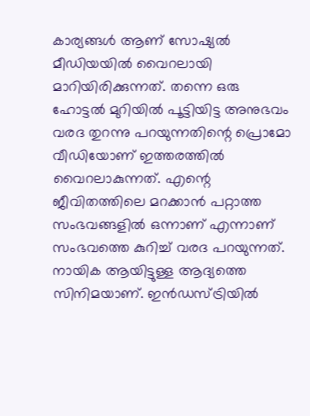കാര്യങ്ങള്‍ ആണ് സോഷ്യല്‍ മീഡിയയില്‍ വൈറലായി മാറിയിരിക്കുന്നത്. തന്നെ ഒരു ഹോട്ടല്‍ മുറിയില്‍ പൂട്ടിയിട്ട അനുഭവം വരദ തുറന്നു പറയുന്നതിന്റെ പ്രൊമോ വീഡിയോണ് ഇത്തരത്തില്‍ വൈറലാകുന്നത്. എന്റെ ജീവിതത്തിലെ മറക്കാന്‍ പറ്റാത്ത സംഭവങ്ങളില്‍ ഒന്നാണ് എന്നാണ് സംഭവത്തെ കുറിച്ച് വരദ പറയുന്നത്. നായിക ആയിട്ടുള്ള ആദ്യത്തെ സിനിമയാണ്. ഇന്‍ഡസ്ട്രിയില്‍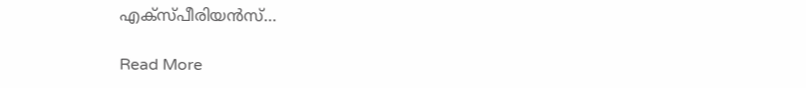എക്‌സ്പീരിയന്‍സ്…

Read More